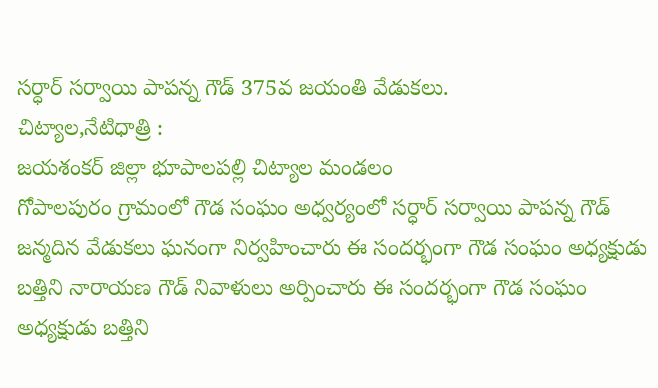సర్ధార్ సర్వాయి పాపన్న గౌడ్ 375వ జయంతి వేడుకలు.
చిట్యాల,నేటిధాత్రి :
జయశంకర్ జిల్లా భూపాలపల్లి చిట్యాల మండలం
గోపాలపురం గ్రామంలో గౌడ సంఘం అధ్వర్యంలో సర్ధార్ సర్వాయి పాపన్న గౌడ్ జన్మదిన వేడుకలు ఘనంగా నిర్వహించారు ఈ సందర్భంగా గౌడ సంఘం అధ్యక్షుడు బత్తిని నారాయణ గౌడ్ నివాళులు అర్పించారు ఈ సందర్భంగా గౌడ సంఘం అధ్యక్షుడు బత్తిని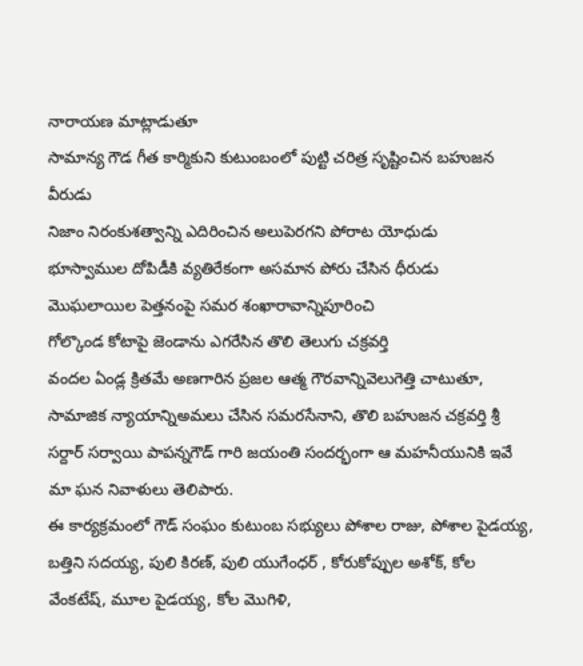నారాయణ మాట్లాడుతూ
సామాన్య గౌడ గీత కార్మికుని కుటుంబంలో పుట్టి చరిత్ర సృష్టించిన బహుజన వీరుడు
నిజాం నిరంకుశత్వాన్ని ఎదిరించిన అలుపెరగని పోరాట యోధుడు
భూస్వాముల దోపిడీకి వ్యతిరేకంగా అసమాన పోరు చేసిన ధీరుడు
మొఘలాయిల పెత్తనంపై సమర శంఖారావాన్నిపూరించి
గోల్కొండ కోటాపై జెండాను ఎగరేసిన తొలి తెలుగు చక్రవర్తి
వందల ఏండ్ల క్రితమే అణగారిన ప్రజల ఆత్మ గౌరవాన్నివెలుగెత్తి చాటుతూ, సామాజిక న్యాయాన్నిఅమలు చేసిన సమరసేనాని, తొలి బహుజన చక్రవర్తి శ్రీ సర్దార్ సర్వాయి పాపన్నగౌడ్ గారి జయంతి సందర్భంగా ఆ మహనీయునికి ఇవే మా ఘన నివాళులు తెలిపారు.
ఈ కార్యక్రమంలో గౌడ్ సంఘం కుటుంబ సభ్యులు పోశాల రాజు, పోశాల పైడయ్య, బత్తిని సదయ్య, పులి కిరణ్, పులి యుగేంధర్ , కోరుకోప్పుల అశోక్, కోల వేంకటేష్, మూల పైడయ్య, కోల మొగిళి,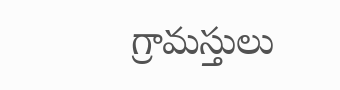గ్రామస్తులు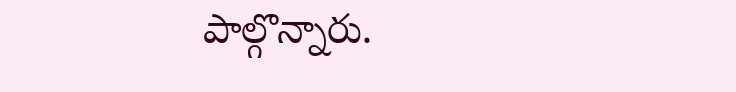పాల్గొన్నారు.